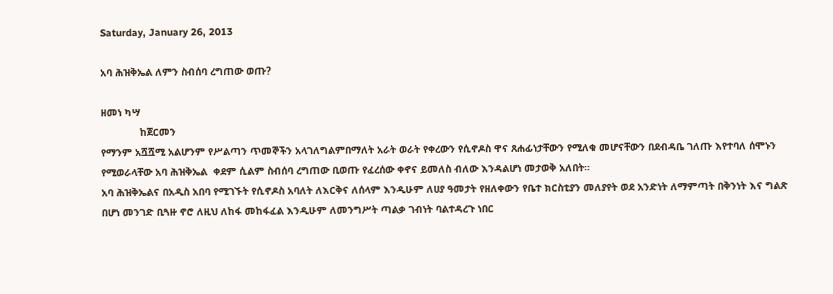Saturday, January 26, 2013

አባ ሕዝቅኤል ለምን ስብሰባ ረግጠው ወጡ?

ዘመነ ካሣ
             ከጀርመን
የማንም አሿሿሚ አልሆንም የሥልጣን ጥመኞችን አላገለግልምበማለት አራት ወራት የቀረውን የሲኖዶስ ዋና ጸሐፊነታቸውን የሚለቁ መሆናቸውን በደብዳቤ ገለጡ እየተባለ ሰሞኑን የሚወራላቸው አባ ሕዝቅኤል  ቀደም ሲልም ስብሰባ ረግጠው ቢወጡ የፈረሰው ቀኖና ይመለስ ብለው እንዳልሆነ መታወቅ አለበት።
አባ ሕዝቅኤልና በአዲስ አበባ የሚገኙት የሲኖዶስ አባለት ለእርቅና ለሰላም እንዲሁም ለሀያ ዓመታት የዘለቀውን የቤተ ክርስቲያን መለያየት ወደ አንድነት ለማምጣት በቅንነት እና ግልጽ በሆነ መንገድ ቢጓዙ ኖሮ ለዚህ ለከፋ መከፋፈል እንዲሁም ለመንግሥት ጣልቃ ገብነት ባልተዳረጉ ነበር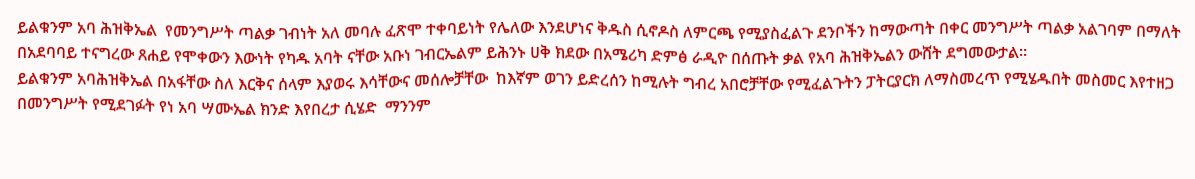ይልቁንም አባ ሕዝቅኤል  የመንግሥት ጣልቃ ገብነት አለ መባሉ ፈጽሞ ተቀባይነት የሌለው እንደሆነና ቅዱስ ሲኖዶስ ለምርጫ የሚያስፈልጉ ደንቦችን ከማውጣት በቀር መንግሥት ጣልቃ አልገባም በማለት በአደባባይ ተናግረው ጸሐይ የሞቀውን እውነት የካዱ አባት ናቸው አቡነ ገብርኤልም ይሕንኑ ሀቅ ክደው በአሜሪካ ድምፅ ራዲዮ በሰጡት ቃል የአባ ሕዝቅኤልን ውሸት ደግመውታል።
ይልቁንም አባሕዝቅኤል በአፋቸው ስለ እርቅና ሰላም እያወሩ እሳቸውና መሰሎቻቸው  ከእኛም ወገን ይድረሰን ከሚሉት ግብረ አበሮቻቸው የሚፈልጉትን ፓትርያርክ ለማስመረጥ የሚሄዱበት መስመር እየተዘጋ በመንግሥት የሚደገፉት የነ አባ ሣሙኤል ክንድ እየበረታ ሲሄድ  ማንንም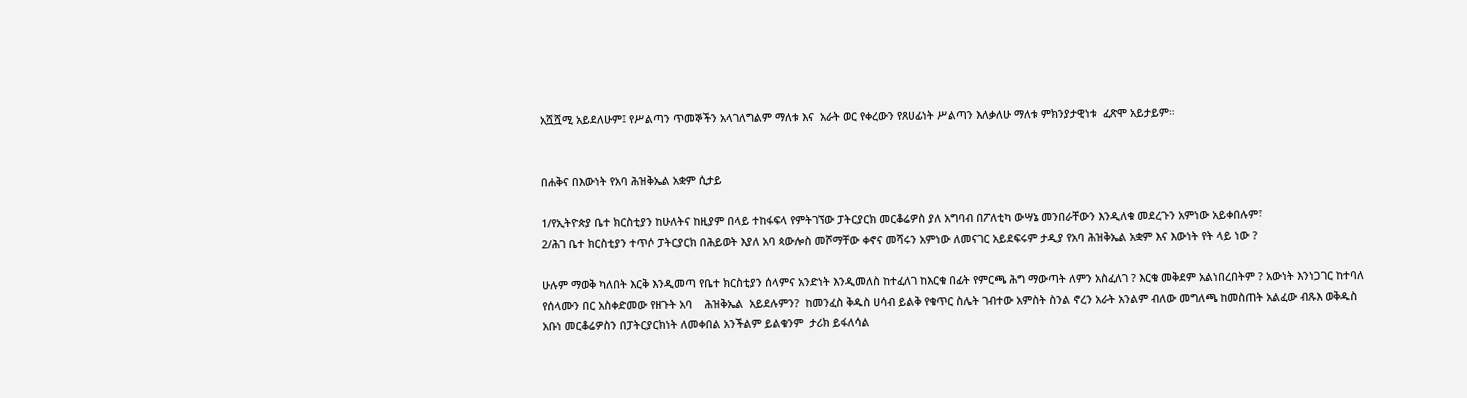አሿሿሚ አይደለሁም፤ የሥልጣን ጥመኞችን አላገለግልም ማለቱ እና  አራት ወር የቀረውን የጸሀፊነት ሥልጣን እለቃለሁ ማለቱ ምክንያታዊነቱ  ፈጽሞ አይታይም።


በሐቅና በእውነት የአባ ሕዝቅኤል አቋም ሲታይ

1/የኢትዮጵያ ቤተ ክርስቲያን ከሁለትና ከዚያም በላይ ተከፋፍላ የምትገኘው ፓትርያርክ መርቆሬዎስ ያለ አግባብ በፖለቲካ ውሣኔ መንበራቸውን እንዲለቁ መደረጉን አምነው አይቀበሉም፣
2/ሕገ ቤተ ክርስቲያን ተጥሶ ፓትርያርክ በሕይወት እያለ አባ ጳውሎስ መሾማቸው ቀኖና መሻሩን አምነው ለመናገር አይደፍሩም ታዲያ የአባ ሕዝቅኤል አቋም እና እውነት የት ላይ ነው ?

ሁሉም ማወቅ ካለበት እርቅ እንዲመጣ የቤተ ክርስቲያን ሰላምና አንድነት እንዲመለስ ከተፈለገ ከእርቁ በፊት የምርጫ ሕግ ማውጣት ለምን አስፈለገ ? እርቁ መቅደም አልነበረበትም ? አውነት እንነጋገር ከተባለ የሰላሙን በር አስቀድመው የዘጉት አባ    ሕዝቅኤል  አይደሉምን?  ከመንፈስ ቅዱስ ሀሳብ ይልቅ የቁጥር ስሌት ገብተው አምስት ስንል ኖረን አራት አንልም ብለው መግለጫ ከመስጠት አልፈው ብጹእ ወቅዱስ አቡነ መርቆሬዎስን በፓትርያርክነት ለመቀበል አንችልም ይልቁንም  ታሪክ ይፋለሳል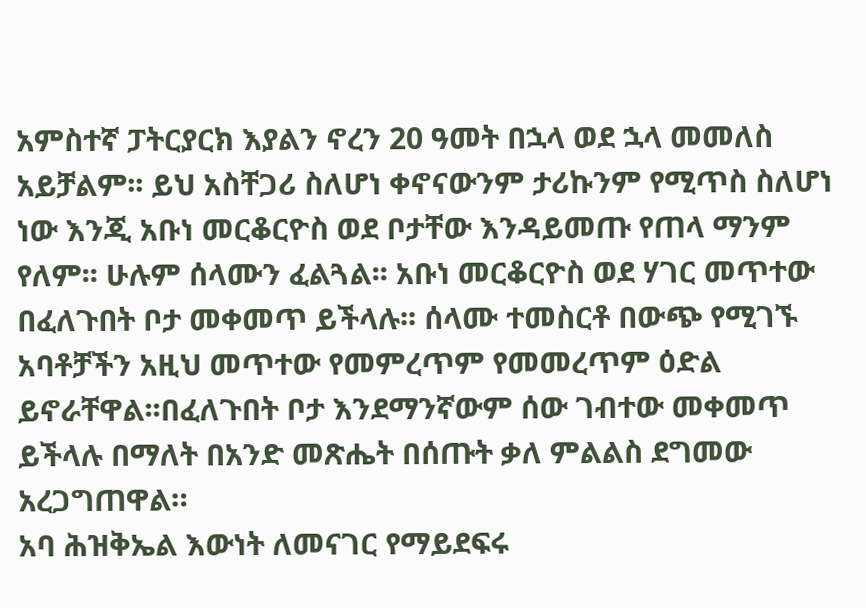አምስተኛ ፓትርያርክ እያልን ኖረን 20 ዓመት በኋላ ወደ ኋላ መመለስ አይቻልም፡፡ ይህ አስቸጋሪ ስለሆነ ቀኖናውንም ታሪኩንም የሚጥስ ስለሆነ ነው እንጂ አቡነ መርቆርዮስ ወደ ቦታቸው እንዳይመጡ የጠላ ማንም የለም፡፡ ሁሉም ሰላሙን ፈልጓል፡፡ አቡነ መርቆርዮስ ወደ ሃገር መጥተው በፈለጉበት ቦታ መቀመጥ ይችላሉ፡፡ ሰላሙ ተመስርቶ በውጭ የሚገኙ አባቶቻችን አዚህ መጥተው የመምረጥም የመመረጥም ዕድል ይኖራቸዋል፡፡በፈለጉበት ቦታ እንደማንኛውም ሰው ገብተው መቀመጥ ይችላሉ በማለት በአንድ መጽሔት በሰጡት ቃለ ምልልስ ደግመው አረጋግጠዋል።
አባ ሕዝቅኤል እውነት ለመናገር የማይደፍሩ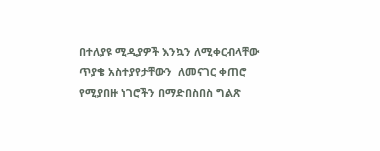በተለያዩ ሚዲያዎች እንኳን ለሚቀርብላቸው ጥያቄ አስተያየታቸውን  ለመናገር ቀጠሮ የሚያበዙ ነገሮችን በማድበስበስ ግልጽ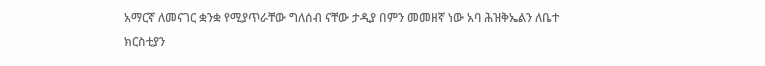አማርኛ ለመናገር ቋንቋ የሚያጥራቸው ግለሰብ ናቸው ታዲያ በምን መመዘኛ ነው አባ ሕዝቅኤልን ለቤተ ክርስቲያን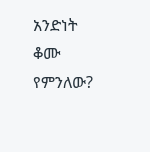አንድነት ቆሙ የምንለው?